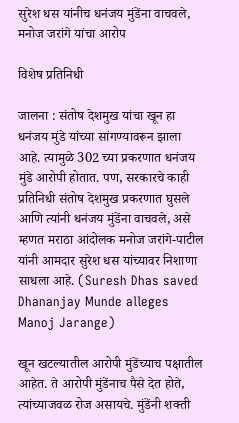सुरेश धस यांनीच धनंजय मुंडेंना वाचवले, मनोज जरांगे यांचा आरोप

विशेष प्रतिनिधी

जालना : संतोष देशमुख यांचा खून हा धनंजय मुंडे यांच्या सांगण्यावरून झाला आहे. त्यामुळे 302 च्या प्रकरणात धनंजय मुंडे आरोपी होतात. पण, सरकारचे काही प्रतिनिधी संतोष देशमुख प्रकरणात घुसले आणि त्यांनी धनंजय मुंडेंना वाचवले, असे म्हणत मराठा आंदोलक मनोज जरांगे-पाटील यांनी आमदार सुरेश धस यांच्यावर निशाणा साधला आहे. (Suresh Dhas saved Dhananjay Munde alleges Manoj Jarange)

खून खटल्यातील आरोपी मुंडेंच्याच पक्षातील आहेत. ते आरोपी मुंडेंनाच पैसे देत होते, त्यांच्याजवळ रोज असायचे. मुंडेंनी शक्ती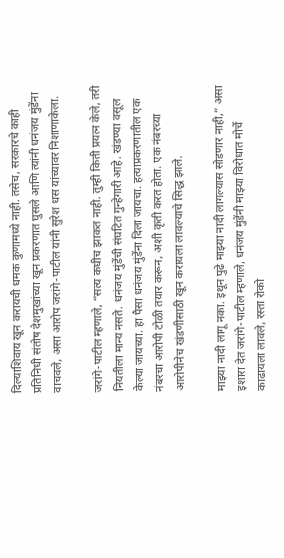दिल्याशिवाय खून करायची धमक कुणामध्ये नाही. तसेच, सरकारचे काही प्रतिनिधी संतोष देशमुखांच्या खून प्रकरणात घुसले आणि त्यांनी धनंजय मुंडेंना वाचवले, असा आरोप जरांगे-पाटील यांनी सुरेश धस यांच्यावर निशाणाकेला.

जरांगे-पाटील म्हणाले, “सत्य कधीच झाकत नाही. तुम्ही किती प्रयत्न केले, तरी नियतीला मान्य नसते. धनंजय मुंडेंची संघटित गुन्हेगारी आहे. खंडण्या वसूल केल्या जायच्या. हा पैसा धनंजय मुंडेंना दिला जायचा. हत्याप्रकरणातील एक नंबरचा आरोपी टोळी तयार करून, अशी कृती करत होता. एक नंबरच्या आरोपीनेच खंडणीसाठी खून करायला लावल्याचे सिद्ध झाले.

माझ्या नादी लागू नका. इथून पुढे माझ्या नादी लागल्यास सोडणार नाही,” असा इशारा देत जरांगे-पाटील म्हणाले, धनंजय मुंडेंनी माझ्या विरोधात मोर्चे काढायला लावले, रस्ता रोको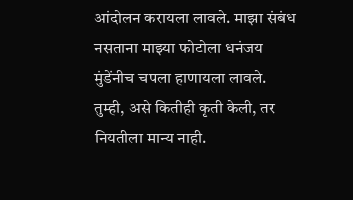आंदोलन करायला लावले. माझा संबंध नसताना माझ्या फोटोला धनंजय मुंडेंनीच चपला हाणायला लावले. तुम्ही, असे कितीही कृती केली, तर नियतीला मान्य नाही.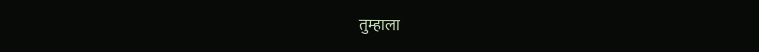तुम्हाला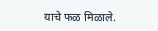याचे फळ मिळाले.